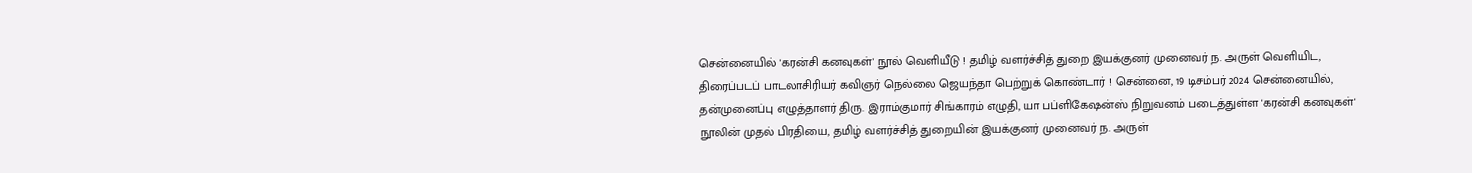சென்னையில் 'கரன்சி கனவுகள்' நூல் வெளியீடு ! தமிழ் வளர்ச்சித் துறை இயக்குனர் முனைவர் ந. அருள் வெளியிட, திரைப்படப் பாடலாசிரியர் கவிஞர் நெல்லை ஜெயந்தா பெற்றுக் கொண்டார் ! சென்னை, 19 டிசம்பர் 2024 சென்னையில், தன்முனைப்பு எழுத்தாளர் திரு. இராம்குமார் சிங்காரம் எழுதி, யா பப்ளிகேஷன்ஸ் நிறுவனம் படைத்துள்ள 'கரன்சி கனவுகள்' நூலின் முதல் பிரதியை, தமிழ் வளர்ச்சித் துறையின் இயக்குனர் முனைவர் ந. அருள்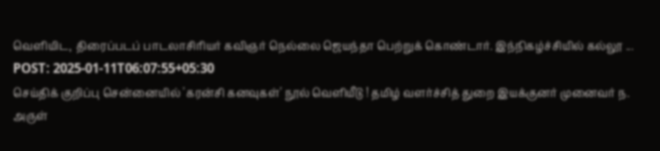வெளியிட, திரைப்படப் பாடலாசிரியர் கவிஞர் நெல்லை ஜெயந்தா பெற்றுக் கொண்டார். இந்நிகழ்ச்சியில் கல்லூ ...
POST: 2025-01-11T06:07:55+05:30
செய்திக் குறிப்பு சென்னையில் 'கரன்சி கனவுகள்' நூல் வெளியீடு ! தமிழ் வளர்ச்சித் துறை இயக்குனர் முனைவர் ந. அருள்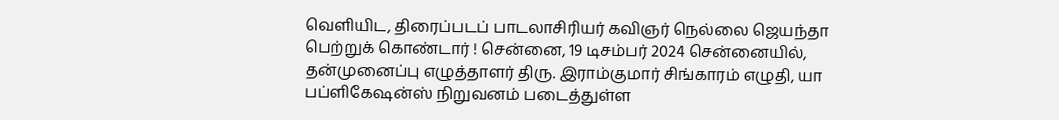வெளியிட, திரைப்படப் பாடலாசிரியர் கவிஞர் நெல்லை ஜெயந்தா பெற்றுக் கொண்டார் ! சென்னை, 19 டிசம்பர் 2024 சென்னையில், தன்முனைப்பு எழுத்தாளர் திரு. இராம்குமார் சிங்காரம் எழுதி, யா பப்ளிகேஷன்ஸ் நிறுவனம் படைத்துள்ள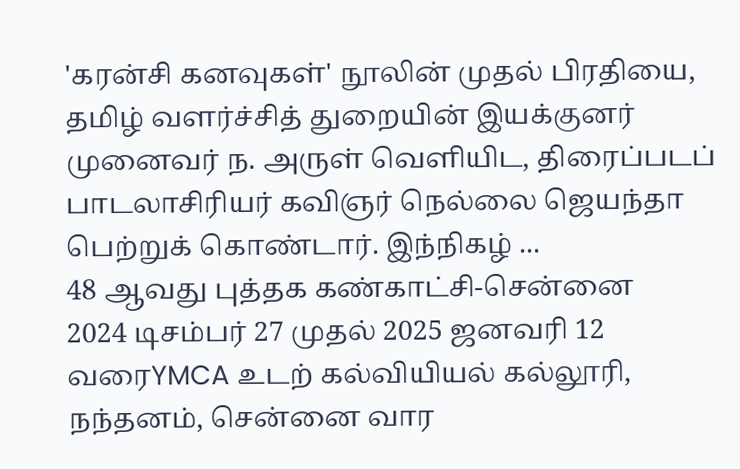'கரன்சி கனவுகள்' நூலின் முதல் பிரதியை, தமிழ் வளர்ச்சித் துறையின் இயக்குனர் முனைவர் ந. அருள் வெளியிட, திரைப்படப் பாடலாசிரியர் கவிஞர் நெல்லை ஜெயந்தா பெற்றுக் கொண்டார். இந்நிகழ் ...
48 ஆவது புத்தக கண்காட்சி-சென்னை
2024 டிசம்பர் 27 முதல் 2025 ஜனவரி 12 வரைYMCA உடற் கல்வியியல் கல்லூரி, நந்தனம், சென்னை வார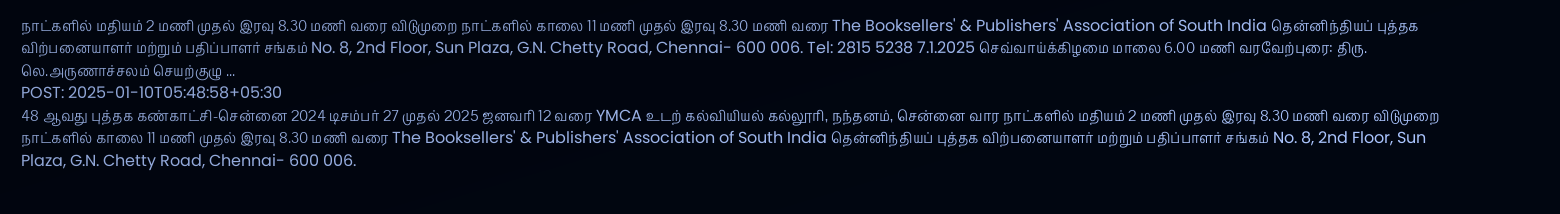நாட்களில் மதியம் 2 மணி முதல் இரவு 8.30 மணி வரை விடுமுறை நாட்களில் காலை 11 மணி முதல் இரவு 8.30 மணி வரை The Booksellers' & Publishers' Association of South India தென்னிந்தியப் புத்தக விற்பனையாளர் மற்றும் பதிப்பாளர் சங்கம் No. 8, 2nd Floor, Sun Plaza, G.N. Chetty Road, Chennai- 600 006. Tel: 2815 5238 7.1.2025 செவ்வாய்க்கிழமை மாலை 6.00 மணி வரவேற்புரை: திரு. லெ.அருணாச்சலம் செயற்குழு ...
POST: 2025-01-10T05:48:58+05:30
48 ஆவது புத்தக கண்காட்சி-சென்னை 2024 டிசம்பர் 27 முதல் 2025 ஜனவரி 12 வரை YMCA உடற் கல்வியியல் கல்லூரி, நந்தனம், சென்னை வார நாட்களில் மதியம் 2 மணி முதல் இரவு 8.30 மணி வரை விடுமுறை நாட்களில் காலை 11 மணி முதல் இரவு 8.30 மணி வரை The Booksellers' & Publishers' Association of South India தென்னிந்தியப் புத்தக விற்பனையாளர் மற்றும் பதிப்பாளர் சங்கம் No. 8, 2nd Floor, Sun Plaza, G.N. Chetty Road, Chennai- 600 006.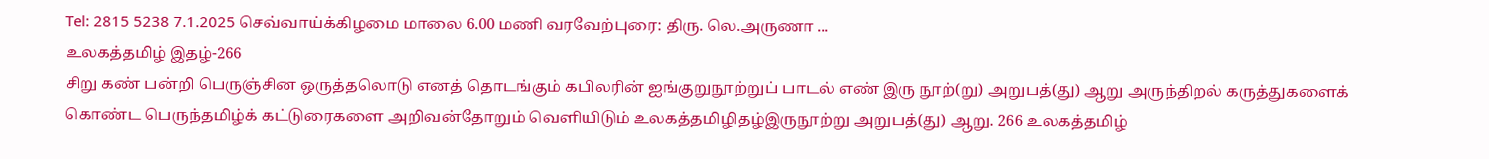Tel: 2815 5238 7.1.2025 செவ்வாய்க்கிழமை மாலை 6.00 மணி வரவேற்புரை: திரு. லெ.அருணா ...
உலகத்தமிழ் இதழ்-266
சிறு கண் பன்றி பெருஞ்சின ஒருத்தலொடு எனத் தொடங்கும் கபிலரின் ஐங்குறுநூற்றுப் பாடல் எண் இரு நூற்(று) அறுபத்(து) ஆறு அருந்திறல் கருத்துகளைக் கொண்ட பெருந்தமிழ்க் கட்டுரைகளை அறிவன்தோறும் வெளியிடும் உலகத்தமிழிதழ்இருநூற்று அறுபத்(து) ஆறு. 266 உலகத்தமிழ்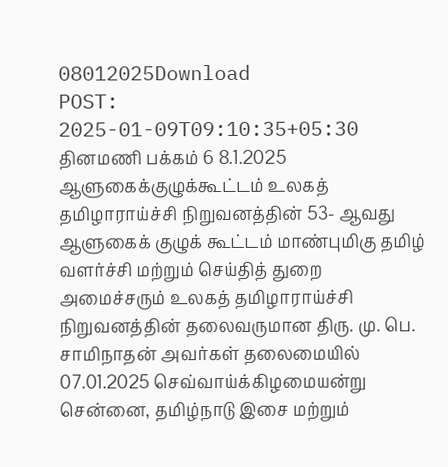08012025Download
POST: 2025-01-09T09:10:35+05:30
தினமணி பக்கம் 6 8.1.2025 ஆளுகைக்குழுக்கூட்டம் உலகத் தமிழாராய்ச்சி நிறுவனத்தின் 53- ஆவது ஆளுகைக் குழுக் கூட்டம் மாண்புமிகு தமிழ் வளர்ச்சி மற்றும் செய்தித் துறை அமைச்சரும் உலகத் தமிழாராய்ச்சி நிறுவனத்தின் தலைவருமான திரு. மு. பெ. சாமிநாதன் அவர்கள் தலைமையில் 07.01.2025 செவ்வாய்க்கிழமையன்று சென்னை, தமிழ்நாடு இசை மற்றும்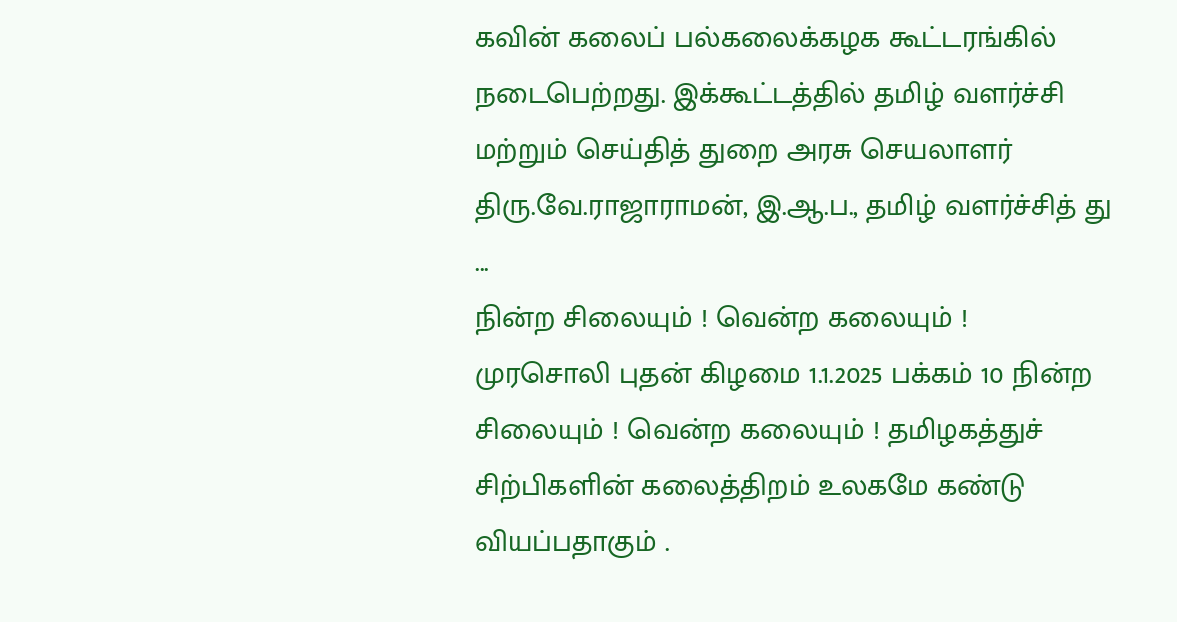கவின் கலைப் பல்கலைக்கழக கூட்டரங்கில் நடைபெற்றது. இக்கூட்டத்தில் தமிழ் வளர்ச்சி மற்றும் செய்தித் துறை அரசு செயலாளர் திரு.வே.ராஜாராமன், இ.ஆ.ப., தமிழ் வளர்ச்சித் து ...
நின்ற சிலையும் ! வென்ற கலையும் !
முரசொலி புதன் கிழமை 1.1.2025 பக்கம் 10 நின்ற சிலையும் ! வென்ற கலையும் ! தமிழகத்துச் சிற்பிகளின் கலைத்திறம் உலகமே கண்டு வியப்பதாகும் .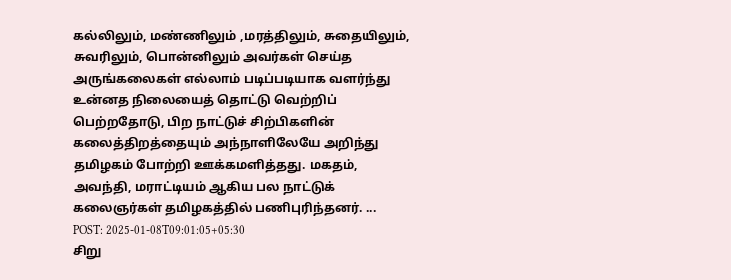கல்லிலும், மண்ணிலும் ,மரத்திலும், சுதையிலும், சுவரிலும், பொன்னிலும் அவர்கள் செய்த அருங்கலைகள் எல்லாம் படிப்படியாக வளர்ந்து உன்னத நிலையைத் தொட்டு வெற்றிப் பெற்றதோடு, பிற நாட்டுச் சிற்பிகளின் கலைத்திறத்தையும் அந்நாளிலேயே அறிந்து தமிழகம் போற்றி ஊக்கமளித்தது. மகதம், அவந்தி, மராட்டியம் ஆகிய பல நாட்டுக் கலைஞர்கள் தமிழகத்தில் பணிபுரிந்தனர். ...
POST: 2025-01-08T09:01:05+05:30
சிறு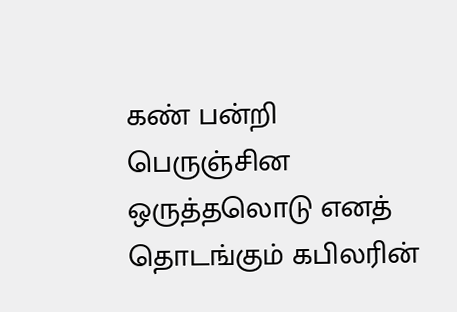கண் பன்றி பெருஞ்சின ஒருத்தலொடு எனத் தொடங்கும் கபிலரின்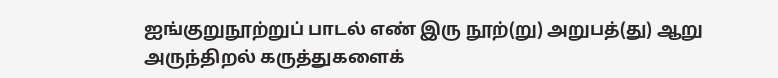ஐங்குறுநூற்றுப் பாடல் எண் இரு நூற்(று) அறுபத்(து) ஆறு அருந்திறல் கருத்துகளைக்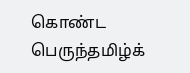கொண்ட பெருந்தமிழ்க்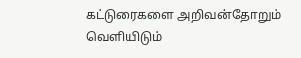கட்டுரைகளை அறிவன்தோறும் வெளியிடும்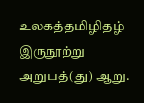உலகத்தமிழிதழ் இருநூற்று அறுபத்(து) ஆறு.